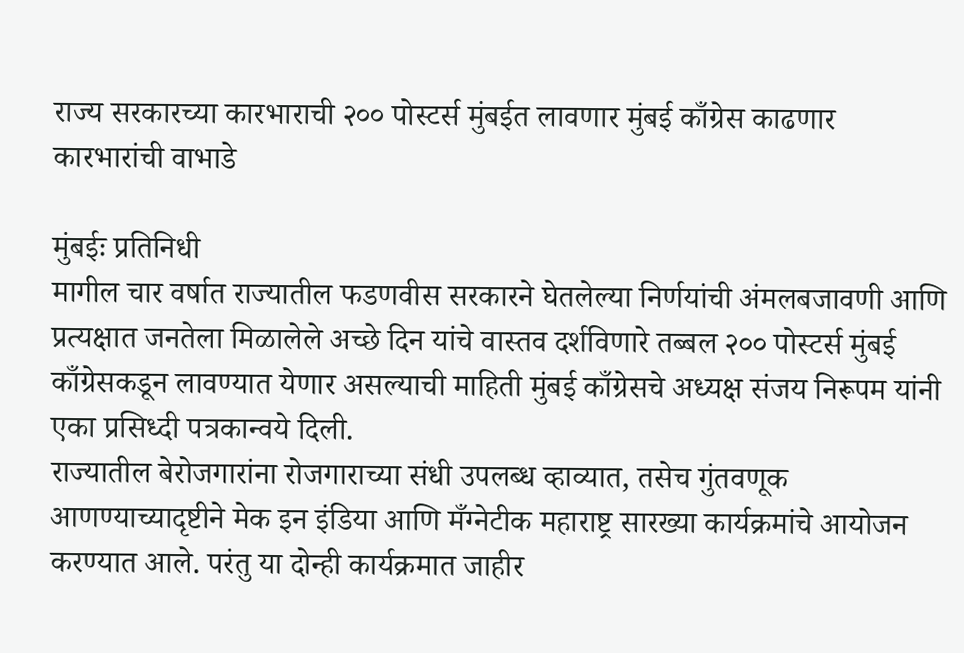राज्य सरकारच्या कारभाराची २०० पोस्टर्स मुंबईत लावणार मुंबई काँग्रेस काढणार कारभारांची वाभाडे

मुंबईः प्रतिनिधी
मागील चार वर्षात राज्यातील फडणवीस सरकारने घेतलेल्या निर्णयांची अंमलबजावणी आणि प्रत्यक्षात जनतेला मिळालेले अच्छे दिन यांचे वास्तव दर्शविणारे तब्बल २०० पोस्टर्स मुंबई काँग्रेसकडून लावण्यात येणार असल्याची माहिती मुंबई काँग्रेसचे अध्यक्ष संजय निरूपम यांनी एका प्रसिध्दी पत्रकान्वये दिली.
राज्यातील बेरोजगारांना रोजगाराच्या संधी उपलब्ध व्हाव्यात, तसेच गुंतवणूक आणण्याच्यादृष्टीने मेक इन इंडिया आणि मँग्नेटीक महाराष्ट्र सारख्या कार्यक्रमांचे आयोजन करण्यात आले. परंतु या दोन्ही कार्यक्रमात जाहीर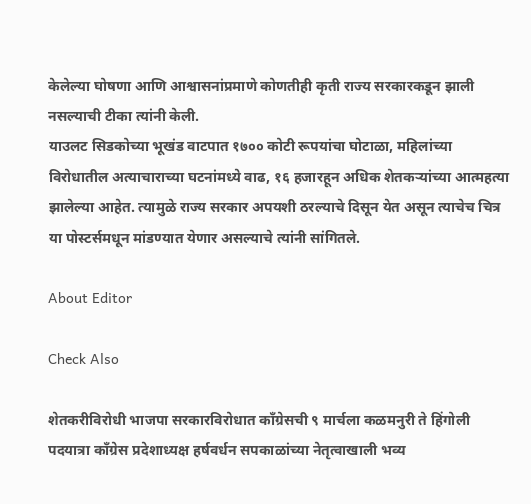केलेल्या घोषणा आणि आश्वासनांप्रमाणे कोणतीही कृती राज्य सरकारकडून झाली नसल्याची टीका त्यांनी केली.
याउलट सिडकोच्या भूखंड वाटपात १७०० कोटी रूपयांचा घोटाळा, महिलांच्या विरोधातील अत्याचाराच्या घटनांमध्ये वाढ, १६ हजारहून अधिक शेतकऱ्यांच्या आत्महत्या झालेल्या आहेत. त्यामुळे राज्य सरकार अपयशी ठरल्याचे दिसून येत असून त्याचेच चित्र या पोस्टर्समधून मांडण्यात येणार असल्याचे त्यांनी सांगितले.

About Editor

Check Also

शेतकरीविरोधी भाजपा सरकारविरोधात काँग्रेसची ९ मार्चला कळमनुरी ते हिंगोली पदयात्रा काँग्रेस प्रदेशाध्यक्ष हर्षवर्धन सपकाळांच्या नेतृत्वाखाली भव्य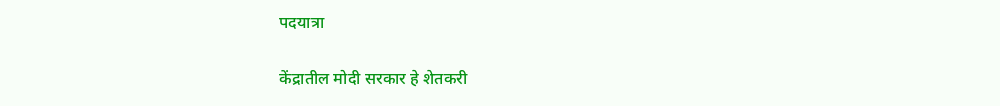पदयात्रा

केंद्रातील मोदी सरकार हे शेतकरी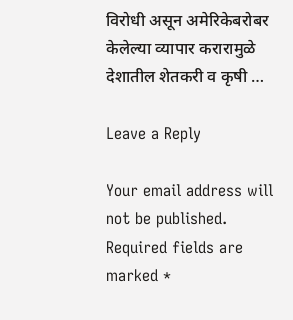विरोधी असून अमेरिकेबरोबर केलेल्या व्यापार करारामुळे देशातील शेतकरी व कृषी …

Leave a Reply

Your email address will not be published. Required fields are marked *